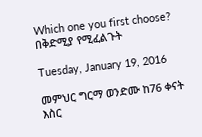Which one you first choose? በቅድሚያ የሚፈልጉት

Tuesday, January 19, 2016

መምህር ግርማ ወንድሙ ከ76 ቀናት እስር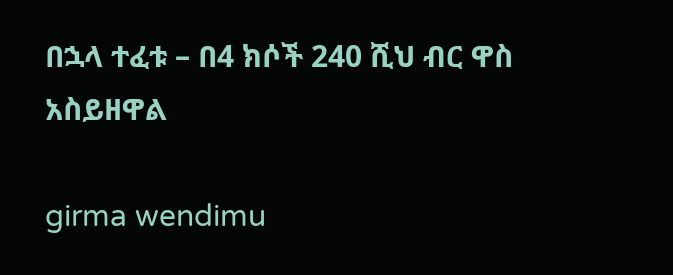በኋላ ተፈቱ – በ4 ክሶች 240 ሺህ ብር ዋስ አስይዘዋል

girma wendimu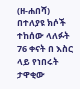(ዘ-ሐበሻ) በተለያዩ ክሶች ተከሰው ላለፉት 76 ቀናት በ እስር ላይ የነበሩት ታዋቂው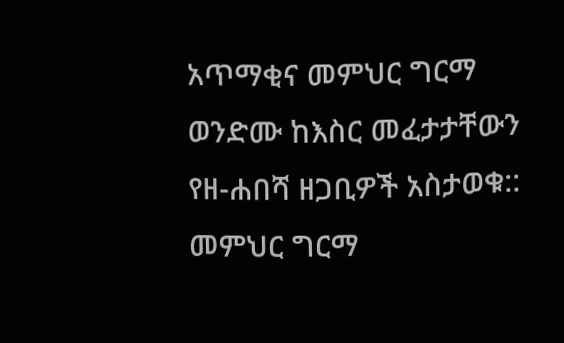አጥማቂና መምህር ግርማ ወንድሙ ከእስር መፈታታቸውን የዘ-ሐበሻ ዘጋቢዎች አስታወቁ::
መምህር ግርማ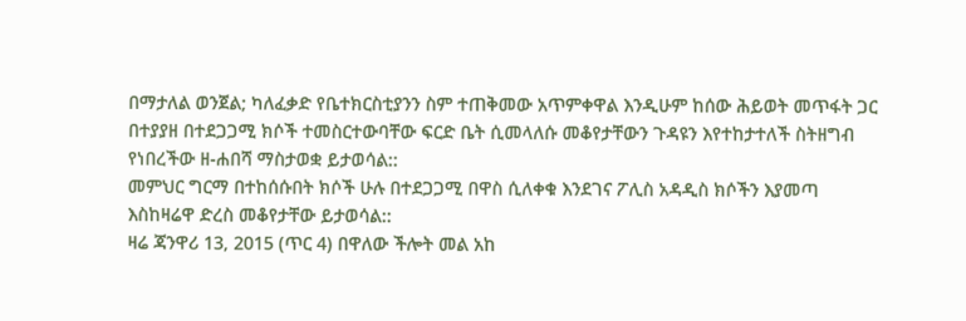በማታለል ወንጀል; ካለፈቃድ የቤተክርስቲያንን ስም ተጠቅመው አጥምቀዋል እንዲሁም ከሰው ሕይወት መጥፋት ጋር በተያያዘ በተደጋጋሚ ክሶች ተመስርተውባቸው ፍርድ ቤት ሲመላለሱ መቆየታቸውን ጉዳዩን እየተከታተለች ስትዘግብ የነበረችው ዘ-ሐበሻ ማስታወቋ ይታወሳል::
መምህር ግርማ በተከሰሱበት ክሶች ሁሉ በተደጋጋሚ በዋስ ሲለቀቁ እንደገና ፖሊስ አዳዲስ ክሶችን እያመጣ እስከዛሬዋ ድረስ መቆየታቸው ይታወሳል::
ዛሬ ጃንዋሪ 13, 2015 (ጥር 4) በዋለው ችሎት መል አከ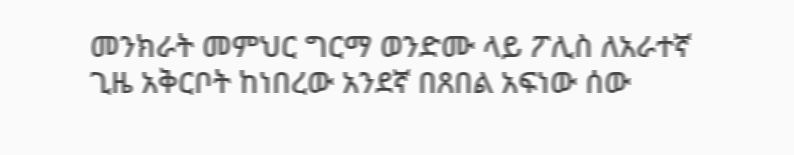መንክራት መምህር ግርማ ወንድሙ ላይ ፖሊስ ለአራተኛ ጊዜ አቅርቦት ከነበረው አንደኛ በጸበል አፍነው ሰው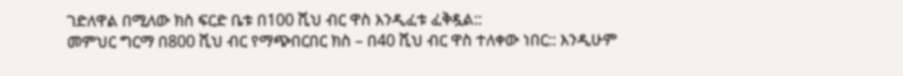ገድለዋል በሚለው ክስ ፍርድ ቤቱ በ100 ሺህ ብር ዋስ እንዲፈቱ ፈቅዷል::
መምህር ግርማ በ800 ሺህ ብር የማጭበርበር ክስ – በ40 ሺህ ብር ዋስ ተለቀው ነበር:: እንዲሁም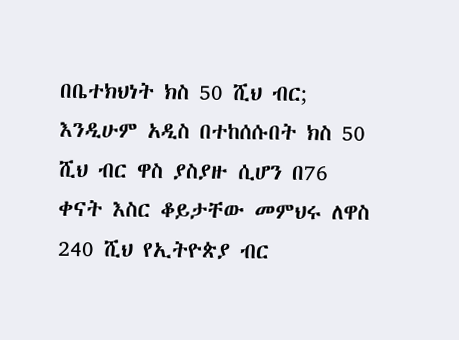በቤተክህነት ክስ 50 ሺህ ብር; እንዲሁም አዲስ በተከሰሱበት ክስ 50 ሺህ ብር ዋስ ያስያዙ ሲሆን በ76 ቀናት እስር ቆይታቸው መምህሩ ለዋስ 240 ሺህ የኢትዮጵያ ብር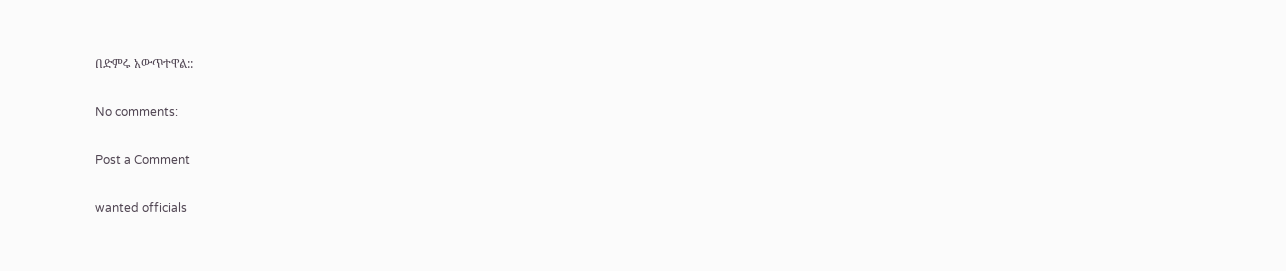በድምሩ አውጥተዋል::

No comments:

Post a Comment

wanted officials